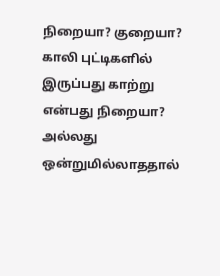நிறையா? குறையா?
காலி புட்டிகளில் இருப்பது காற்று என்பது நிறையா? அல்லது ஒன்றுமில்லாததால்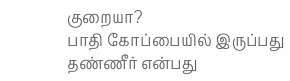குறையா?
பாதி கோப்பையில் இருப்பது தண்ணீர் என்பது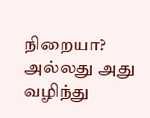நிறையா? அல்லது அது வழிந்து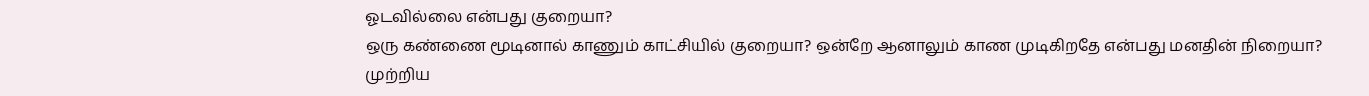ஓடவில்லை என்பது குறையா?
ஒரு கண்ணை மூடினால் காணும் காட்சியில் குறையா? ஒன்றே ஆனாலும் காண முடிகிறதே என்பது மனதின் நிறையா?
முற்றிய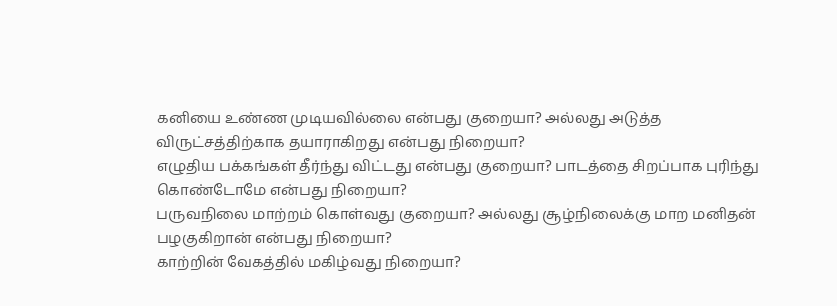கனியை உண்ண முடியவில்லை என்பது குறையா? அல்லது அடுத்த விருட்சத்திற்காக தயாராகிறது என்பது நிறையா?
எழுதிய பக்கங்கள் தீர்ந்து விட்டது என்பது குறையா? பாடத்தை சிறப்பாக புரிந்து கொண்டோமே என்பது நிறையா?
பருவநிலை மாற்றம் கொள்வது குறையா? அல்லது சூழ்நிலைக்கு மாற மனிதன் பழகுகிறான் என்பது நிறையா?
காற்றின் வேகத்தில் மகிழ்வது நிறையா?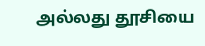அல்லது தூசியை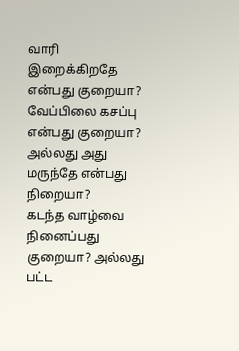வாரி இறைக்கிறதே என்பது குறையா?
வேப்பிலை கசப்பு என்பது குறையா? அல்லது அது மருந்தே என்பது நிறையா?
கடந்த வாழ்வை நினைப்பது குறையா? அல்லது பட்ட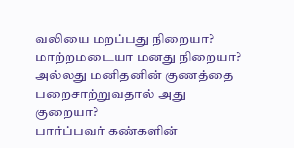வலியை மறப்பது நிறையா?
மாற்றமடையா மனது நிறையா? அல்லது மனிதனின் குணத்தை பறைசாற்றுவதால் அது குறையா?
பார்ப்பவர் கண்களின்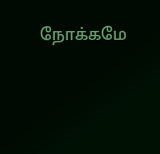நோக்கமே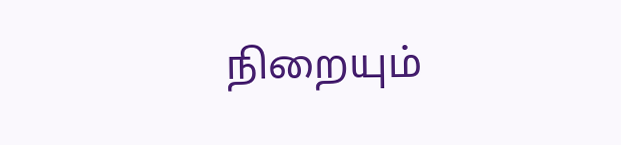நிறையும்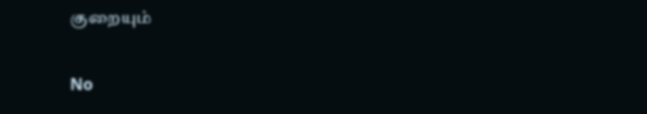குறையும்

No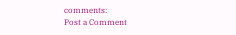comments:
Post a Comment